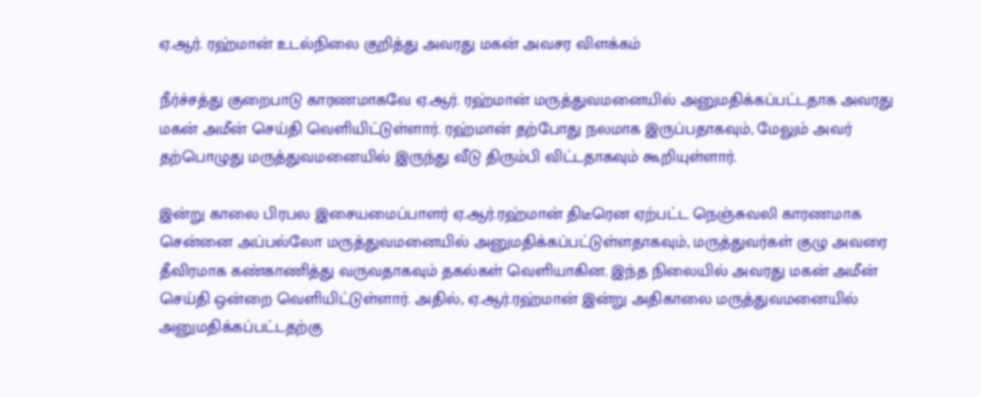ஏ.ஆர். ரஹ்மான் உடல்நிலை குறித்து அவரது மகன் அவசர விளக்கம்

நீர்ச்சத்து குறைபாடு காரணமாகவே ஏ.ஆர். ரஹ்மான் மருத்துவமனையில் அனுமதிக்கப்பட்டதாக அவரது மகன் அமீன் செய்தி வெளியிட்டுள்ளார். ரஹ்மான் தற்போது நலமாக இருப்பதாகவும், மேலும் அவர் தற்பொழுது மருத்துவமனையில் இருந்து வீடு திரும்பி விட்டதாகவும் கூறியுள்ளார்.

இன்று காலை பிரபல இசையமைப்பாளர் ஏ.ஆர்.ரஹ்மான் திடீரென ஏற்பட்ட நெஞ்சுவலி காரணமாக சென்னை அப்பல்லோ மருத்துவமனையில் அனுமதிக்கப்பட்டுள்ளதாகவும், மருத்துவர்கள் குழு அவரை தீவிரமாக கண்காணித்து வருவதாகவும் தகல்கள் வெளியாகின. இந்த நிலையில் அவரது மகன் அமீன் செய்தி ஒன்றை வெளியிட்டுள்ளார். அதில், ஏ.ஆர்.ரஹ்மான் இன்று அதிகாலை மருத்துவமனையில் அனுமதிக்கப்பட்டதற்கு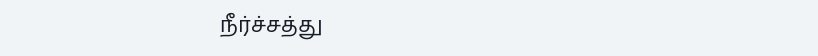நீர்ச்சத்து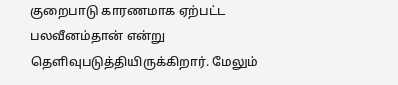குறைபாடு காரணமாக ஏற்பட்ட பலவீனம்தான் என்று தெளிவுபடுத்தியிருக்கிறார். மேலும்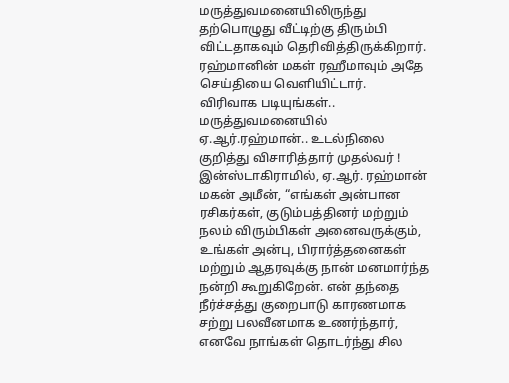மருத்துவமனையிலிருந்து தற்பொழுது வீட்டிற்கு திரும்பி விட்டதாகவும் தெரிவித்திருக்கிறார். ரஹ்மானின் மகள் ரஹீமாவும் அதே செய்தியை வெளியிட்டார்.
விரிவாக படியுங்கள்.. மருத்துவமனையில் ஏ.ஆர்.ரஹ்மான்.. உடல்நிலை குறித்து விசாரித்தார் முதல்வர் !
இன்ஸ்டாகிராமில், ஏ.ஆர். ரஹ்மான் மகன் அமீன், “எங்கள் அன்பான ரசிகர்கள், குடும்பத்தினர் மற்றும் நலம் விரும்பிகள் அனைவருக்கும், உங்கள் அன்பு, பிரார்த்தனைகள் மற்றும் ஆதரவுக்கு நான் மனமார்ந்த நன்றி கூறுகிறேன். என் தந்தை நீர்ச்சத்து குறைபாடு காரணமாக சற்று பலவீனமாக உணர்ந்தார், எனவே நாங்கள் தொடர்ந்து சில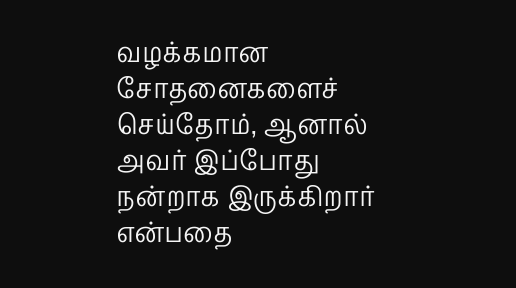வழக்கமான சோதனைகளைச் செய்தோம், ஆனால் அவர் இப்போது நன்றாக இருக்கிறார் என்பதை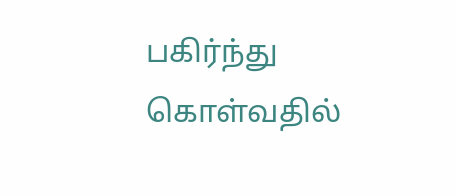பகிர்ந்து கொள்வதில்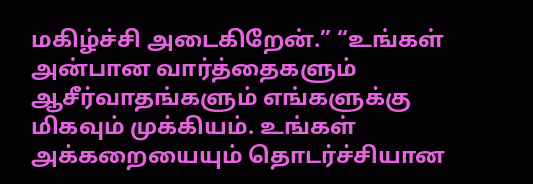மகிழ்ச்சி அடைகிறேன்.” “உங்கள் அன்பான வார்த்தைகளும் ஆசீர்வாதங்களும் எங்களுக்கு மிகவும் முக்கியம். உங்கள் அக்கறையையும் தொடர்ச்சியான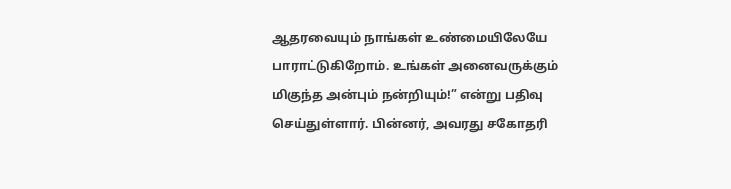ஆதரவையும் நாங்கள் உண்மையிலேயே பாராட்டுகிறோம். உங்கள் அனைவருக்கும் மிகுந்த அன்பும் நன்றியும்!” என்று பதிவு செய்துள்ளார். பின்னர், அவரது சகோதரி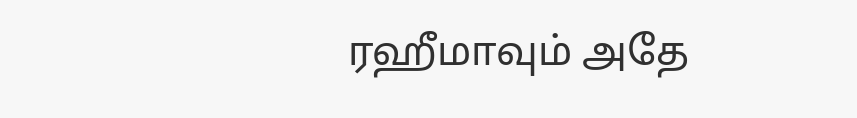ரஹீமாவும் அதே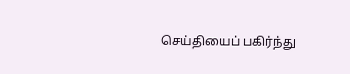செய்தியைப் பகிர்ந்து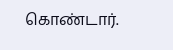கொண்டார்.